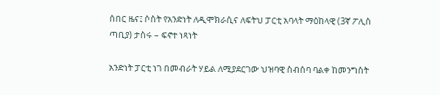ሰበር ዜና፤ ሶስት የአንድነት ለዲሞክራሲና ለፍትህ ፓርቲ አባላት ማዕከላዊ (3ኛ ፖሊስ ጣቢያ) ታስሩ – ፍኖተ ነጻነት

አንድነት ፓርቲ ነገ በመብራት ሃይል ለሚያደርገው ህዝባዊ ስብሰባ ባልቀ ከመንግስት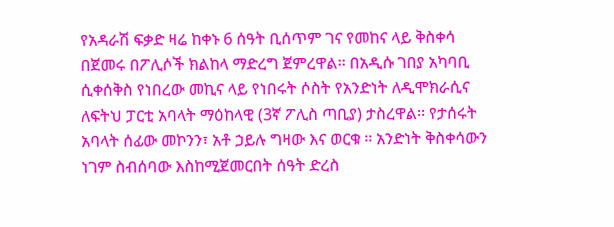የአዳራሽ ፍቃድ ዛሬ ከቀኑ 6 ሰዓት ቢሰጥም ገና የመከና ላይ ቅስቀሳ በጀመሩ በፖሊሶች ክልከላ ማድረግ ጀምረዋል፡፡ በአዲሱ ገበያ አካባቢ ሲቀሰቅስ የነበረው መኪና ላይ የነበሩት ሶስት የአንድነት ለዲሞክራሲና ለፍትህ ፓርቲ አባላት ማዕከላዊ (3ኛ ፖሊስ ጣቢያ) ታስረዋል፡፡ የታሰሩት አባላት ሰፊው መኮንን፣ አቶ ኃይሉ ግዛው እና ወርቁ ፡፡ አንድነት ቅስቀሳውን ነገም ስብሰባው እስከሚጀመርበት ሰዓት ድረስ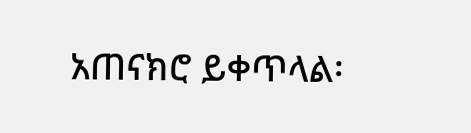አጠናክሮ ይቀጥላል፡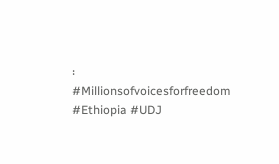፡ #Millionsofvoicesforfreedom #Ethiopia #UDJ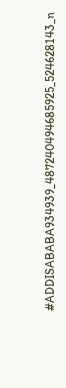#ADDISABABA934939_487240494685925_524628143_n